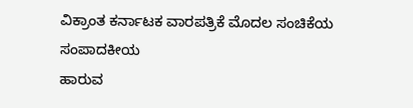ವಿಕ್ರಾಂತ ಕರ್ನಾಟಕ ವಾರಪತ್ರಿಕೆ ಮೊದಲ ಸಂಚಿಕೆಯ
ಸಂಪಾದಕೀಯ
ಹಾರುವ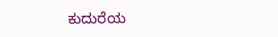ಕುದುರೆಯ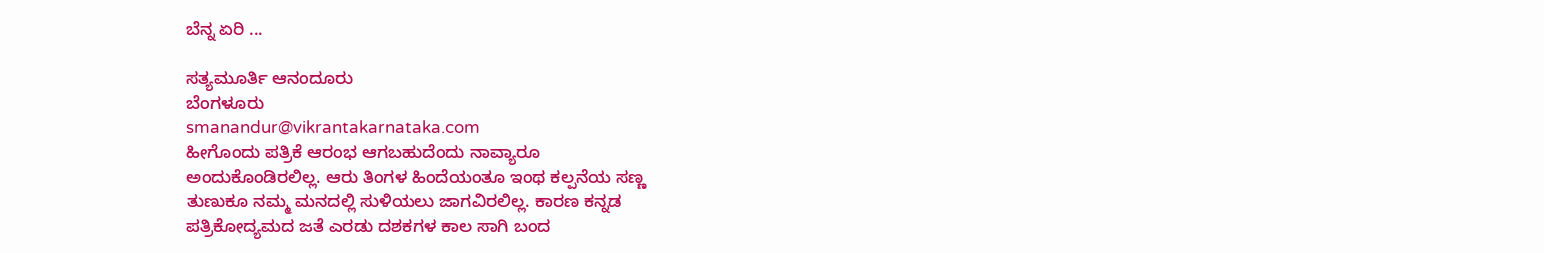ಬೆನ್ನ ಏರಿ ...

ಸತ್ಯಮೂರ್ತಿ ಆನಂದೂರು
ಬೆಂಗಳೂರು
smanandur@vikrantakarnataka.com
ಹೀಗೊಂದು ಪತ್ರಿಕೆ ಆರಂಭ ಆಗಬಹುದೆಂದು ನಾವ್ಯಾರೂ
ಅಂದುಕೊಂಡಿರಲಿಲ್ಲ. ಆರು ತಿಂಗಳ ಹಿಂದೆಯಂತೂ ಇಂಥ ಕಲ್ಪನೆಯ ಸಣ್ಣ
ತುಣುಕೂ ನಮ್ಮ ಮನದಲ್ಲಿ ಸುಳಿಯಲು ಜಾಗವಿರಲಿಲ್ಲ. ಕಾರಣ ಕನ್ನಡ
ಪತ್ರಿಕೋದ್ಯಮದ ಜತೆ ಎರಡು ದಶಕಗಳ ಕಾಲ ಸಾಗಿ ಬಂದ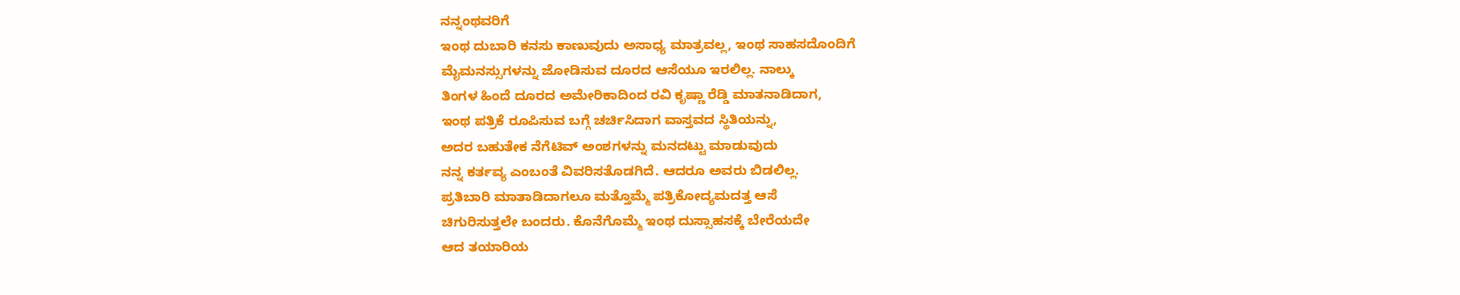ನನ್ನಂಥವರಿಗೆ
ಇಂಥ ದುಬಾರಿ ಕನಸು ಕಾಣುವುದು ಅಸಾಧ್ಯ ಮಾತ್ರವಲ್ಲ, ಇಂಥ ಸಾಹಸದೊಂದಿಗೆ
ಮೈಮನಸ್ಸುಗಳನ್ನು ಜೋಡಿಸುವ ದೂರದ ಆಸೆಯೂ ಇರಲಿಲ್ಲ. ನಾಲ್ಕು
ತಿಂಗಳ ಹಿಂದೆ ದೂರದ ಅಮೇರಿಕಾದಿಂದ ರವಿ ಕೃಷ್ಣಾ ರೆಡ್ಡಿ ಮಾತನಾಡಿದಾಗ,
ಇಂಥ ಪತ್ರಿಕೆ ರೂಪಿಸುವ ಬಗ್ಗೆ ಚರ್ಚಿಸಿದಾಗ ವಾಸ್ತವದ ಸ್ಥಿತಿಯನ್ನು,
ಅದರ ಬಹುತೇಕ ನೆಗೆಟಿವ್ ಅಂಶಗಳನ್ನು ಮನದಟ್ಟು ಮಾಡುವುದು
ನನ್ನ ಕರ್ತವ್ಯ ಎಂಬಂತೆ ವಿವರಿಸತೊಡಗಿದೆ. ಆದರೂ ಅವರು ಬಿಡಲಿಲ್ಲ.
ಪ್ರತಿಬಾರಿ ಮಾತಾಡಿದಾಗಲೂ ಮತ್ತೊಮ್ಮೆ ಪತ್ರಿಕೋದ್ಯಮದತ್ತ ಆಸೆ
ಚಿಗುರಿಸುತ್ತಲೇ ಬಂದರು. ಕೊನೆಗೊಮ್ಮೆ ಇಂಥ ದುಸ್ಸಾಹಸಕ್ಕೆ ಬೇರೆಯದೇ
ಆದ ತಯಾರಿಯ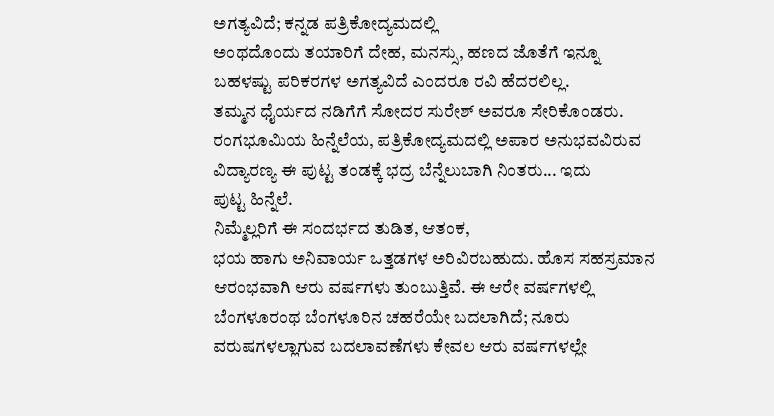ಅಗತ್ಯವಿದೆ; ಕನ್ನಡ ಪತ್ರಿಕೋದ್ಯಮದಲ್ಲಿ
ಅಂಥದೊಂದು ತಯಾರಿಗೆ ದೇಹ, ಮನಸ್ಸು, ಹಣದ ಜೊತೆಗೆ ಇನ್ನೂ
ಬಹಳಷ್ಟು ಪರಿಕರಗಳ ಅಗತ್ಯವಿದೆ ಎಂದರೂ ರವಿ ಹೆದರಲಿಲ್ಲ.
ತಮ್ಮನ ಧೈರ್ಯದ ನಡಿಗೆಗೆ ಸೋದರ ಸುರೇಶ್ ಅವರೂ ಸೇರಿಕೊಂಡರು.
ರಂಗಭೂಮಿಯ ಹಿನ್ನೆಲೆಯ, ಪತ್ರಿಕೋದ್ಯಮದಲ್ಲಿ ಅಪಾರ ಅನುಭವವಿರುವ
ವಿದ್ಯಾರಣ್ಯ ಈ ಪುಟ್ಟ ತಂಡಕ್ಕೆ ಭದ್ರ ಬೆನ್ನೆಲುಬಾಗಿ ನಿಂತರು... ಇದು
ಪುಟ್ಟ ಹಿನ್ನೆಲೆ.
ನಿಮ್ಮೆಲ್ಲರಿಗೆ ಈ ಸಂದರ್ಭದ ತುಡಿತ, ಆತಂಕ,
ಭಯ ಹಾಗು ಅನಿವಾರ್ಯ ಒತ್ತಡಗಳ ಅರಿವಿರಬಹುದು. ಹೊಸ ಸಹಸ್ರಮಾನ
ಆರಂಭವಾಗಿ ಆರು ವರ್ಷಗಳು ತುಂಬುತ್ತಿವೆ. ಈ ಆರೇ ವರ್ಷಗಳಲ್ಲಿ
ಬೆಂಗಳೂರಂಥ ಬೆಂಗಳೂರಿನ ಚಹರೆಯೇ ಬದಲಾಗಿದೆ; ನೂರು
ವರುಷಗಳಲ್ಲಾಗುವ ಬದಲಾವಣೆಗಳು ಕೇವಲ ಆರು ವರ್ಷಗಳಲ್ಲೇ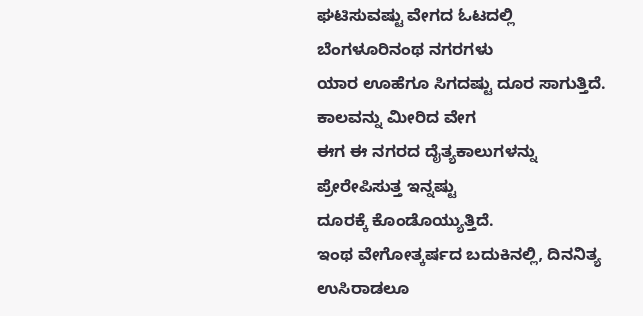ಘಟಿಸುವಷ್ಟು ವೇಗದ ಓಟದಲ್ಲಿ ಬೆಂಗಳೂರಿನಂಥ ನಗರಗಳು
ಯಾರ ಊಹೆಗೂ ಸಿಗದಷ್ಟು ದೂರ ಸಾಗುತ್ತಿದೆ. ಕಾಲವನ್ನು ಮೀರಿದ ವೇಗ
ಈಗ ಈ ನಗರದ ದೈತ್ಯಕಾಲುಗಳನ್ನು ಪ್ರೇರೇಪಿಸುತ್ತ ಇನ್ನಷ್ಟು
ದೂರಕ್ಕೆ ಕೊಂಡೊಯ್ಯುತ್ತಿದೆ.
ಇಂಥ ವೇಗೋತ್ಕರ್ಷದ ಬದುಕಿನಲ್ಲಿ, ದಿನನಿತ್ಯ
ಉಸಿರಾಡಲೂ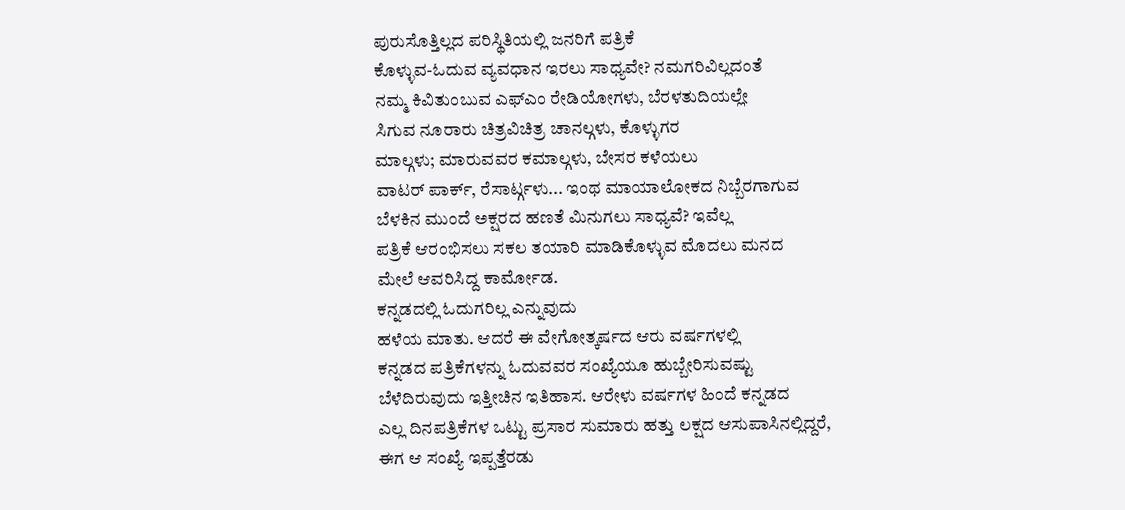ಪುರುಸೊತ್ತಿಲ್ಲದ ಪರಿಸ್ಥಿತಿಯಲ್ಲಿ ಜನರಿಗೆ ಪತ್ರಿಕೆ
ಕೊಳ್ಳುವ-ಓದುವ ವ್ಯವಧಾನ ಇರಲು ಸಾಧ್ಯವೇ? ನಮಗರಿವಿಲ್ಲದಂತೆ
ನಮ್ಮ ಕಿವಿತುಂಬುವ ಎಫ್ಎಂ ರೇಡಿಯೋಗಳು, ಬೆರಳತುದಿಯಲ್ಲೇ
ಸಿಗುವ ನೂರಾರು ಚಿತ್ರವಿಚಿತ್ರ ಚಾನಲ್ಗಳು, ಕೊಳ್ಳುಗರ
ಮಾಲ್ಗಳು; ಮಾರುವವರ ಕಮಾಲ್ಗಳು, ಬೇಸರ ಕಳೆಯಲು
ವಾಟರ್ ಪಾರ್ಕ್, ರೆಸಾರ್ಟ್ಗಳು... ಇಂಥ ಮಾಯಾಲೋಕದ ನಿಬ್ಬೆರಗಾಗುವ
ಬೆಳಕಿನ ಮುಂದೆ ಅಕ್ಷರದ ಹಣತೆ ಮಿನುಗಲು ಸಾಧ್ಯವೆ? ಇವೆಲ್ಲ
ಪತ್ರಿಕೆ ಆರಂಭಿಸಲು ಸಕಲ ತಯಾರಿ ಮಾಡಿಕೊಳ್ಳುವ ಮೊದಲು ಮನದ
ಮೇಲೆ ಆವರಿಸಿದ್ದ ಕಾರ್ಮೋಡ.
ಕನ್ನಡದಲ್ಲಿ ಓದುಗರಿಲ್ಲ ಎನ್ನುವುದು
ಹಳೆಯ ಮಾತು. ಆದರೆ ಈ ವೇಗೋತ್ಕರ್ಷದ ಆರು ವರ್ಷಗಳಲ್ಲಿ
ಕನ್ನಡದ ಪತ್ರಿಕೆಗಳನ್ನು ಓದುವವರ ಸಂಖ್ಯೆಯೂ ಹುಬ್ಬೇರಿಸುವಷ್ಟು
ಬೆಳೆದಿರುವುದು ಇತ್ತೀಚಿನ ಇತಿಹಾಸ. ಆರೇಳು ವರ್ಷಗಳ ಹಿಂದೆ ಕನ್ನಡದ
ಎಲ್ಲ ದಿನಪತ್ರಿಕೆಗಳ ಒಟ್ಟು ಪ್ರಸಾರ ಸುಮಾರು ಹತ್ತು ಲಕ್ಷದ ಆಸುಪಾಸಿನಲ್ಲಿದ್ದರೆ,
ಈಗ ಆ ಸಂಖ್ಯೆ ಇಪ್ಪತ್ತೆರಡು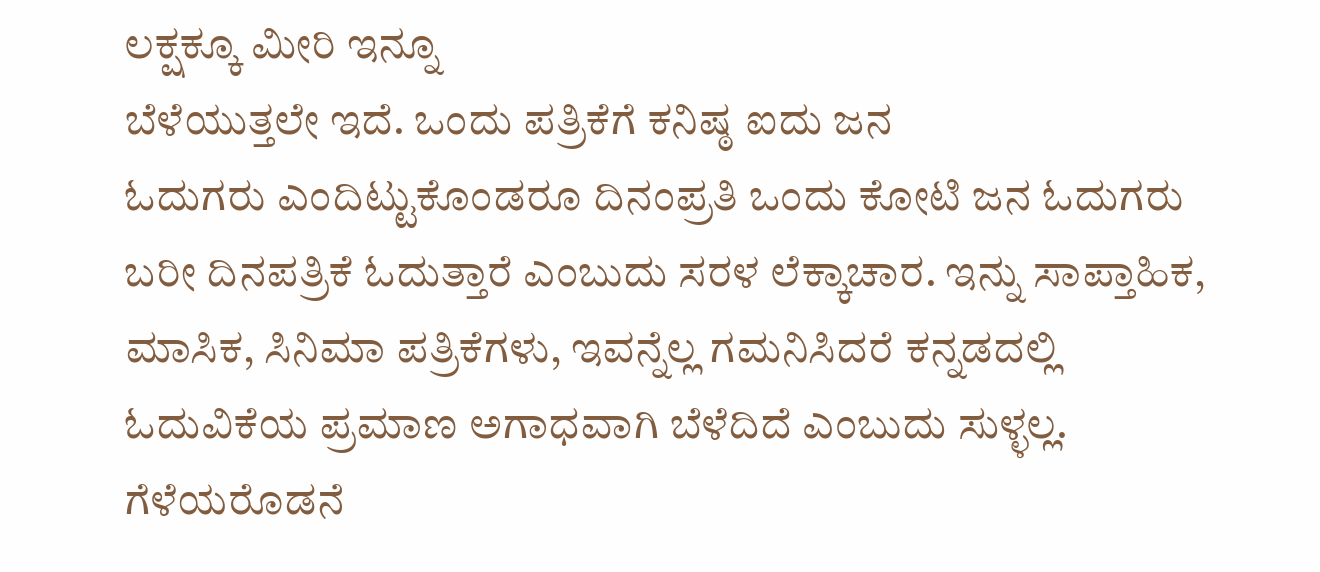ಲಕ್ಷಕ್ಕೂ ಮೀರಿ ಇನ್ನೂ
ಬೆಳೆಯುತ್ತಲೇ ಇದೆ. ಒಂದು ಪತ್ರಿಕೆಗೆ ಕನಿಷ್ಠ ಐದು ಜನ
ಓದುಗರು ಎಂದಿಟ್ಟುಕೊಂಡರೂ ದಿನಂಪ್ರತಿ ಒಂದು ಕೋಟಿ ಜನ ಓದುಗರು
ಬರೀ ದಿನಪತ್ರಿಕೆ ಓದುತ್ತಾರೆ ಎಂಬುದು ಸರಳ ಲೆಕ್ಕಾಚಾರ. ಇನ್ನು ಸಾಪ್ತಾಹಿಕ,
ಮಾಸಿಕ, ಸಿನಿಮಾ ಪತ್ರಿಕೆಗಳು, ಇವನ್ನೆಲ್ಲ ಗಮನಿಸಿದರೆ ಕನ್ನಡದಲ್ಲಿ
ಓದುವಿಕೆಯ ಪ್ರಮಾಣ ಅಗಾಧವಾಗಿ ಬೆಳೆದಿದೆ ಎಂಬುದು ಸುಳ್ಳಲ್ಲ.
ಗೆಳೆಯರೊಡನೆ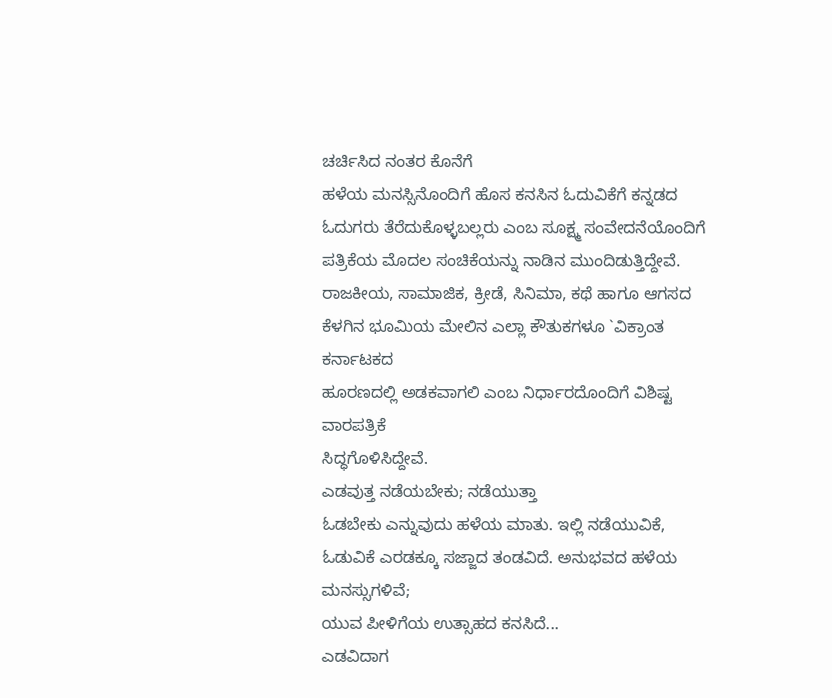ಚರ್ಚಿಸಿದ ನಂತರ ಕೊನೆಗೆ
ಹಳೆಯ ಮನಸ್ಸಿನೊಂದಿಗೆ ಹೊಸ ಕನಸಿನ ಓದುವಿಕೆಗೆ ಕನ್ನಡದ
ಓದುಗರು ತೆರೆದುಕೊಳ್ಳಬಲ್ಲರು ಎಂಬ ಸೂಕ್ಷ್ಮ ಸಂವೇದನೆಯೊಂದಿಗೆ
ಪತ್ರಿಕೆಯ ಮೊದಲ ಸಂಚಿಕೆಯನ್ನು ನಾಡಿನ ಮುಂದಿಡುತ್ತಿದ್ದೇವೆ.
ರಾಜಕೀಯ, ಸಾಮಾಜಿಕ, ಕ್ರೀಡೆ, ಸಿನಿಮಾ, ಕಥೆ ಹಾಗೂ ಆಗಸದ
ಕೆಳಗಿನ ಭೂಮಿಯ ಮೇಲಿನ ಎಲ್ಲಾ ಕೌತುಕಗಳೂ `ವಿಕ್ರಾಂತ ಕರ್ನಾಟಕದ
ಹೂರಣದಲ್ಲಿ ಅಡಕವಾಗಲಿ ಎಂಬ ನಿರ್ಧಾರದೊಂದಿಗೆ ವಿಶಿಷ್ಟ ವಾರಪತ್ರಿಕೆ
ಸಿದ್ಧಗೊಳಿಸಿದ್ದೇವೆ.
ಎಡವುತ್ತ ನಡೆಯಬೇಕು; ನಡೆಯುತ್ತಾ
ಓಡಬೇಕು ಎನ್ನುವುದು ಹಳೆಯ ಮಾತು. ಇಲ್ಲಿ ನಡೆಯುವಿಕೆ,
ಓಡುವಿಕೆ ಎರಡಕ್ಕೂ ಸಜ್ಜಾದ ತಂಡವಿದೆ. ಅನುಭವದ ಹಳೆಯ ಮನಸ್ಸುಗಳಿವೆ;
ಯುವ ಪೀಳಿಗೆಯ ಉತ್ಸಾಹದ ಕನಸಿದೆ...
ಎಡವಿದಾಗ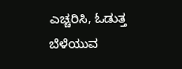ಎಚ್ಚರಿಸಿ, ಓಡುತ್ತ ಬೆಳೆಯುವ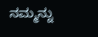ನಮ್ಮನ್ನು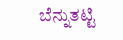ಬೆನ್ನುತಟ್ಟಿ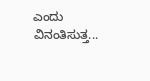ಎಂದು ವಿನಂತಿಸುತ್ತ...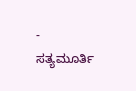- ಸತ್ಯಮೂರ್ತಿ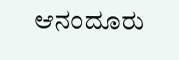ಆನಂದೂರು